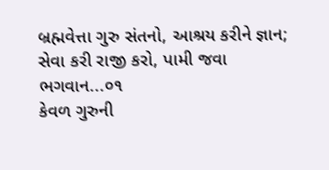બ્રહ્મવેત્તા ગુરુ સંતનો, આશ્રય કરીને જ્ઞાન;
સેવા કરી રાજી કરો, પામી જવા ભગવાન...૦૧
કેવળ ગુરુની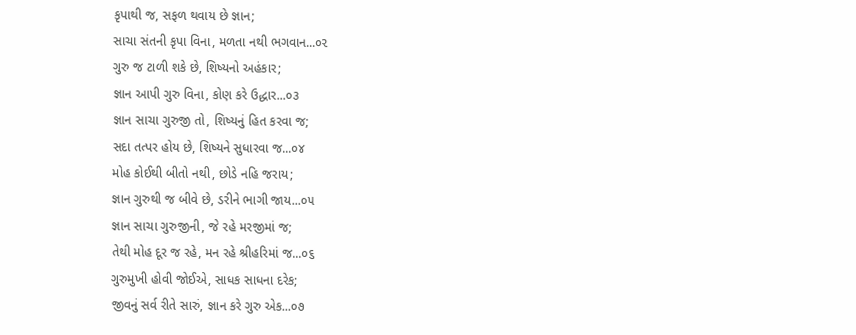કૃપાથી જ, સફળ થવાય છે જ્ઞાન;
સાચા સંતની કૃપા વિના, મળતા નથી ભગવાન...૦૨
ગુરુ જ ટાળી શકે છે, શિષ્યનો અહંકાર;
જ્ઞાન આપી ગુરુ વિના, કોણ કરે ઉદ્ધાર...૦૩
જ્ઞાન સાચા ગુરુજી તો, શિષ્યનું હિત કરવા જ;
સદા તત્પર હોય છે, શિષ્યને સુધારવા જ...૦૪
મોહ કોઈથી બીતો નથી, છોડે નહિ જરાય;
જ્ઞાન ગુરુથી જ બીવે છે, ડરીને ભાગી જાય...૦૫
જ્ઞાન સાચા ગુરુજીની, જે રહે મરજીમાં જ;
તેથી મોહ દૂર જ રહે, મન રહે શ્રીહરિમાં જ...૦૬
ગુરુમુખી હોવી જોઈએ, સાધક સાધના દરેક;
જીવનું સર્વ રીતે સારું, જ્ઞાન કરે ગુરુ એક...૦૭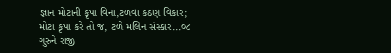જ્ઞાન મોટાની કૃપા વિના,ટળવા કઠણ વિકાર;
મોટા કૃપા કરે તો જ, ટળે મલિન સંસ્કાર...૦૮
ગુરુને રાજી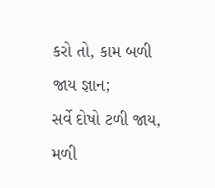કરો તો, કામ બળી જાય જ્ઞાન;
સર્વે દોષો ટળી જાય, મળી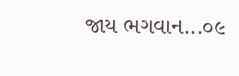જાય ભગવાન...૦૯